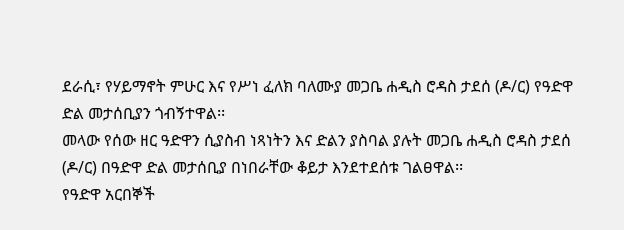ደራሲ፣ የሃይማኖት ምሁር እና የሥነ ፈለክ ባለሙያ መጋቤ ሐዲስ ሮዳስ ታደሰ (ዶ/ር) የዓድዋ ድል መታሰቢያን ጎብኝተዋል፡፡
መላው የሰው ዘር ዓድዋን ሲያስብ ነጻነትን እና ድልን ያስባል ያሉት መጋቤ ሐዲስ ሮዳስ ታደሰ (ዶ/ር) በዓድዋ ድል መታሰቢያ በነበራቸው ቆይታ እንደተደሰቱ ገልፀዋል፡፡
የዓድዋ አርበኞች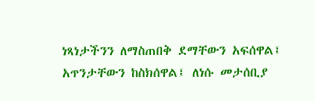ነጻነታችንን ለማስጠበቅ ደማቸውን አፍሰዋል፤ አጥንታቸውን ከስክሰዋል፤ ለነሱ መታሰቢያ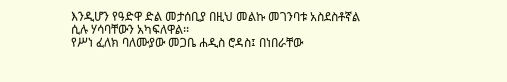እንዲሆን የዓድዋ ድል መታሰቢያ በዚህ መልኩ መገንባቱ አስደስቶኛል ሲሉ ሃሳባቸውን አካፍለዋል፡፡
የሥነ ፈለክ ባለሙያው መጋቤ ሐዲስ ሮዳስ፤ በነበራቸው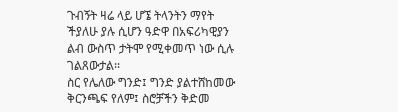ጉብኝት ዛሬ ላይ ሆኜ ትላንትን ማየት ችያለሁ ያሉ ሲሆን ዓድዋ በአፍሪካዊያን ልብ ውስጥ ታትሞ የሚቀመጥ ነው ሲሉ ገልጸውታል፡፡
ስር የሌለው ግንድ፤ ግንድ ያልተሸከመው ቅርንጫፍ የለም፤ ስሮቻችን ቅድመ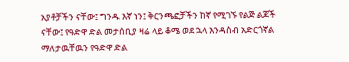አያቶቻችን ናቸው፤ ግንዱ እኛ ነን፤ ቅርንጫፎቻችን ከኛ የሚገኙ የልጅ ልጆች ናቸው፤ የዓድዋ ድል መታሰቢያ ዛሬ ላይ ቆሜ ወደ ኋላ እንዳስብ አድርጎኛል ማለታዉቸዉን የዓድዋ ድል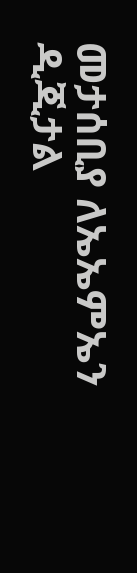መታሰቢያ ለኤኤምኤን ዲጂታል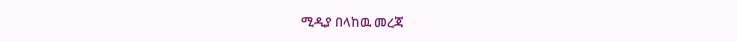ሚዲያ በላከዉ መረጃ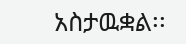አስታዉቋል፡፡